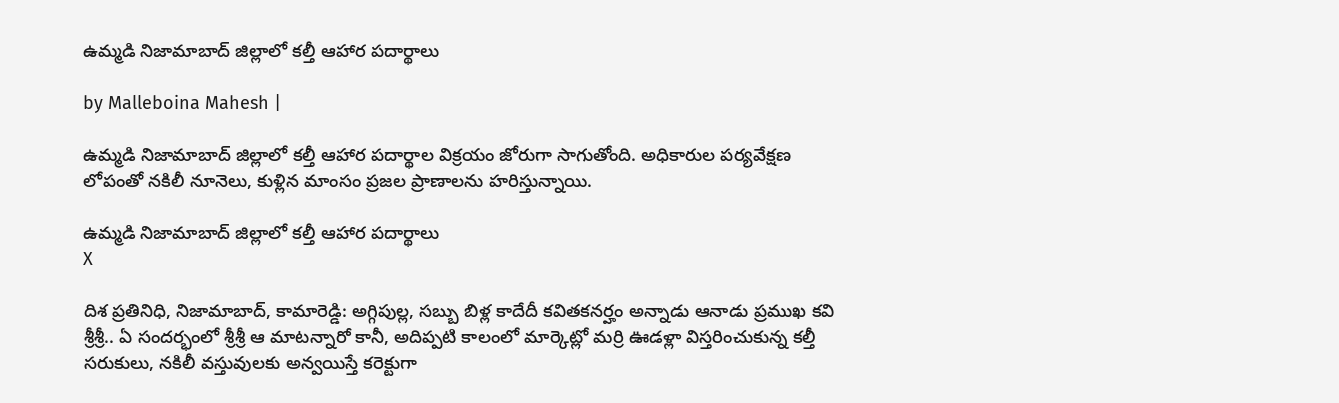ఉమ్మడి నిజామాబాద్ జిల్లాలో కల్తీ ఆహార పదార్థాలు

by Malleboina Mahesh |

ఉమ్మడి నిజామాబాద్ జిల్లాలో కల్తీ ఆహార పదార్థాల విక్రయం జోరుగా సాగుతోంది. అధికారుల పర్యవేక్షణ లోపంతో నకిలీ నూనెలు, కుళ్లిన మాంసం ప్రజల ప్రాణాలను హరిస్తున్నాయి.

ఉమ్మడి నిజామాబాద్ జిల్లాలో కల్తీ ఆహార పదార్థాలు
X

దిశ ప్రతినిధి, నిజామాబాద్, కామారెడ్డి: అగ్గిపుల్ల, సబ్బు బిళ్ల కాదేదీ కవితకనర్హం అన్నాడు ఆనాడు ప్రముఖ కవి శ్రీశ్రీ.. ఏ సందర్భంలో శ్రీశ్రీ ఆ మాటన్నారో కానీ, అదిప్పటి కాలంలో మార్కెట్లో మర్రి ఊడళ్లా విస్తరించుకున్న కల్తీ సరుకులు, నకిలీ వస్తువులకు అన్వయిస్తే కరెక్టుగా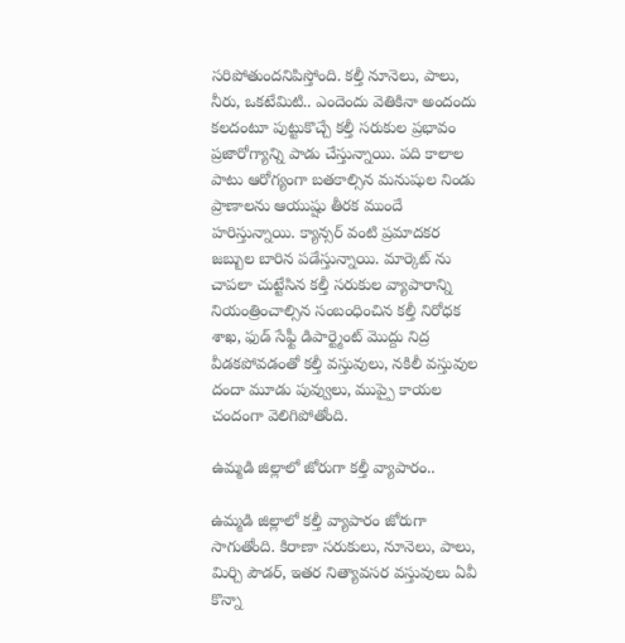సరిపోతుందనిపిస్తోంది. కల్తీ నూనెలు, పాలు, నీరు, ఒకటేమిటి.. ఎందెందు వెతికినా అందందు కలదంటూ పుట్టుకొచ్చే కల్తీ సరుకుల ప్రభావం ప్రజారోగ్యాన్ని పాడు చేస్తున్నాయి. పది కాలాల పాటు ఆరోగ్యంగా బతకాల్సిన మనుషుల నిండు ప్రాణాలను ఆయుష్షు తీరక ముందే హరిస్తున్నాయి. క్యాన్సర్ వంటి ప్రమాదకర జబ్బుల బారిన పడేస్తున్నాయి. మార్కెట్ ను చాపలా చుట్టేసిన కల్తీ సరుకుల వ్యాపారాన్ని నియంత్రించాల్సిన సంబంధించిన కల్తీ నిరోధక శాఖ, ఫుడ్ సేఫ్టీ డిపార్ట్మెంట్ మొద్దు నిద్ర వీడకపోవడంతో కల్తీ వస్తువులు, నకిలీ వస్తువుల దందా మూడు పువ్వులు, ముప్పై కాయల చందంగా వెలిగిపోతోంది.

ఉమ్మడి జిల్లాలో జోరుగా కల్తీ వ్యాపారం..

ఉమ్మడి జిల్లాలో కల్తీ వ్యాపారం జోరుగా సాగుతోంది. కిరాణా సరుకులు, నూనెలు, పాలు, మిర్చి పౌడర్, ఇతర నిత్యావసర వస్తువులు ఏవీ కొన్నా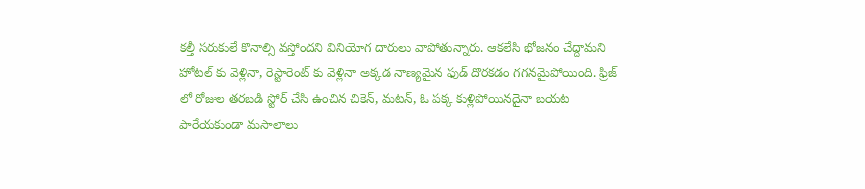కల్తీ సరుకులే కొనాల్సి వస్తోందని వినియోగ దారులు వాపోతున్నారు. ఆకలేసి భోజనం చేద్దామని హోటల్ కు వెళ్లినా, రెస్టారెంట్ కు వెళ్లినా అక్కడ నాణ్యమైన ఫుడ్ దొరకడం గగనమైపోయింది. ఫ్రిజ్ లో రోజుల తరబడి స్టోర్ చేసి ఉంచిన చికెన్, మటన్, ఓ పక్క కుళ్లిపోయినదైనా బయట పారేయకుండా మసాలాలు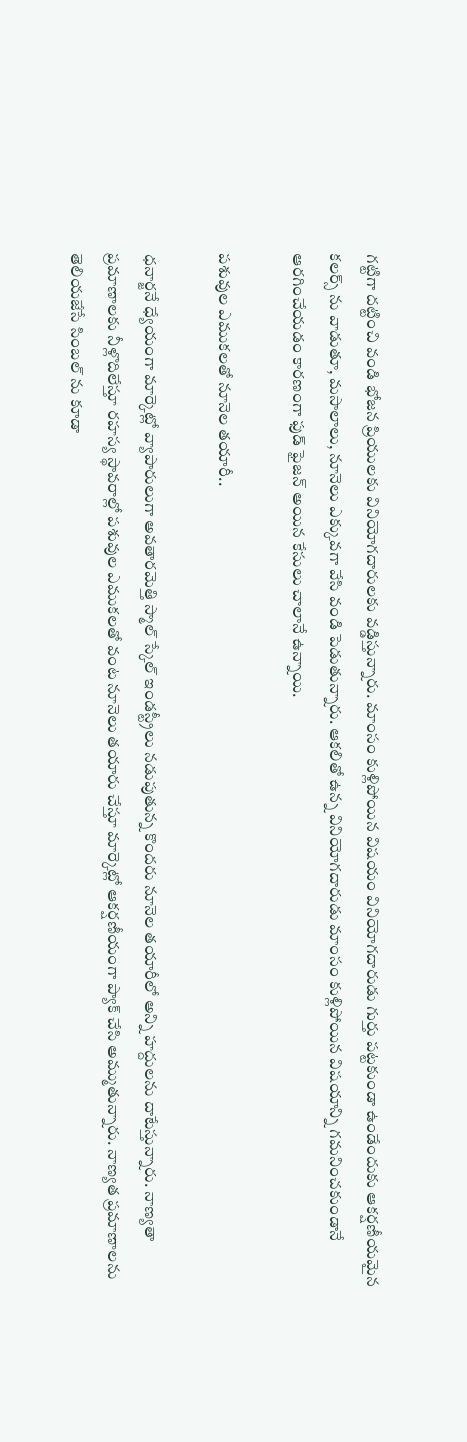గట్టిగా దట్టించి వండి భోజన ప్రియులకు వినియోగదారులకు వడ్డిస్తున్నారు. మాంసం కుళ్లిపోయిన విషయం వినియోగదారుడు గుర్తు పట్టకుండా ఉండేందుకు ఆకర్షణీయమైన కలర్స్ ను వాడుతూ, మసాలాలు, నూనెలు ఎక్కువగా వేసి వండి పెడుతున్నారు. ఆకలితో ఉన్న వినియోగదారుడు మాంసం కుళ్లిపోయిన విషయాన్ని గమనించకుండానే ఆరగించేయడం కారణంగా ఫుడ్ ఫైజన్ అయిన కేసులు చాలానే ఉన్నాయి.

పశువుల ఎముకలతో నూనెల తయారీ..

ధనార్జనే ధ్యేయంగా మార్కెట్లో వ్యాపారులుగా అవతారమెత్తి స్మాల్ స్కేల్ ఇండస్ట్రీలు నడుపుతున్న కొందరు నూనెల తయారీలో అన్ని హద్దులను దాటేస్తున్నారు. నాణ్యతా ప్రమాణాలకు నీళ్లొదిలేస్తూ రహస్య స్థావరాల్లో పశువుల ఎముకలతో వంట నూనెలు తయారు చేస్తూ మార్కెట్లో ఆకర్షణీయంగా ప్యాక్ చేసి అమ్ముతున్నారు. నాణ్యత ప్రమాణాలను తెలియజేసే సింబల్ ను కూడా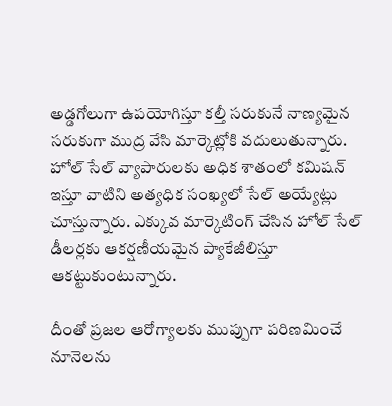అడ్డగోలుగా ఉపయోగిస్తూ కల్తీ సరుకునే నాణ్యమైన సరుకుగా ముద్ర వేసి మార్కెట్లోకి వదులుతున్నారు. హోల్ సేల్ వ్యాపారులకు అధిక శాతంలో కమిషన్ ఇస్తూ వాటిని అత్యధిక సంఖ్యలో సేల్ అయ్యేట్లు చూస్తున్నారు. ఎక్కువ మార్కెటింగ్ చేసిన హోల్ సేల్ డీలర్లకు ఆకర్షణీయమైన ప్యాకేజీలిస్తూ ఆకట్టుకుంటున్నారు.

దీంతో ప్రజల ఆరోగ్యాలకు ముప్పుగా పరిణమించే నూనెలను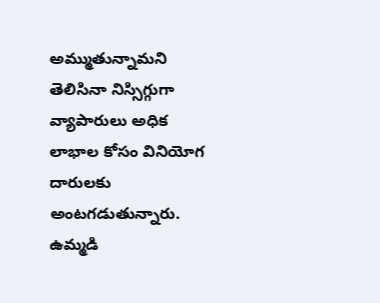అమ్ముతున్నామని తెలిసినా నిస్సిగ్గుగా వ్యాపారులు అధిక లాభాల కోసం వినియోగ దారులకు అంటగడుతున్నారు. ఉమ్మడి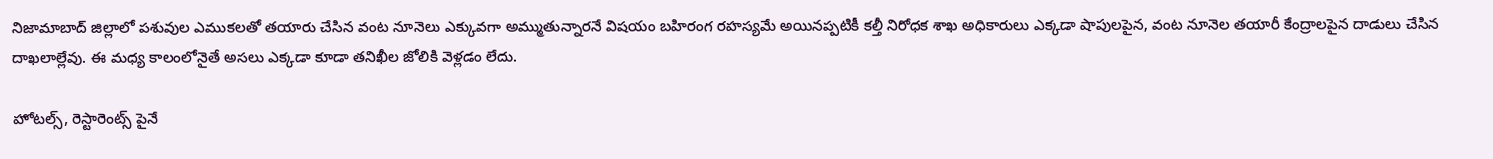నిజామాబాద్ జిల్లాలో పశువుల ఎముకలతో తయారు చేసిన వంట నూనెలు ఎక్కువగా అమ్ముతున్నారనే విషయం బహిరంగ రహస్యమే అయినప్పటికీ కల్తీ నిరోధక శాఖ అధికారులు ఎక్కడా షాపులపైన, వంట నూనెల తయారీ కేంద్రాలపైన దాడులు చేసిన దాఖలాల్లేవు. ఈ మధ్య కాలంలోనైతే అసలు ఎక్కడా కూడా తనిఖీల జోలికి వెళ్లడం లేదు.

హోటల్స్, రెస్టారెంట్స్ పైనే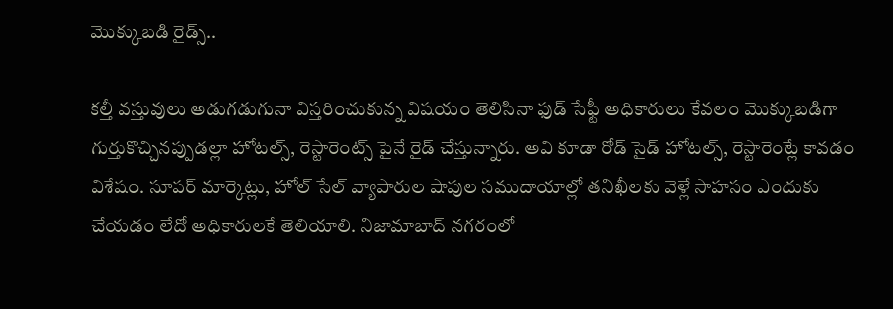మొక్కుబడి రైడ్స్..

కల్తీ వస్తువులు అడుగడుగునా విస్తరించుకున్న విషయం తెలిసినా ఫుడ్ సేఫ్టీ అధికారులు కేవలం మొక్కుబడిగా గుర్తుకొచ్చినప్పుడల్లా హోటల్స్, రెస్టారెంట్స్ పైనే రైడ్ చేస్తున్నారు. అవి కూడా రోడ్ సైడ్ హోటల్స్, రెస్టారెంట్లే కావడం విశేషం. సూపర్ మార్కెట్లు, హోల్ సేల్ వ్యాపారుల షాపుల సముదాయాల్లో తనిఖీలకు వెళ్లే సాహసం ఎందుకు చేయడం లేదో అధికారులకే తెలియాలి. నిజామాబాద్ నగరంలో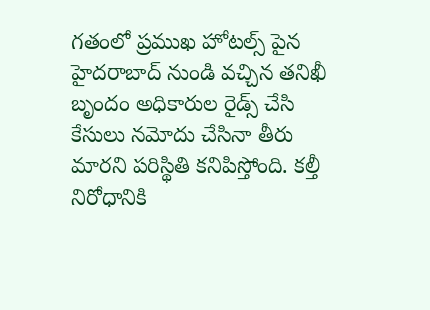గతంలో ప్రముఖ హోటల్స్ పైన హైదరాబాద్ నుండి వచ్చిన తనిఖీ బృందం అధికారుల రైడ్స్ చేసి కేసులు నమోదు చేసినా తీరు మారని పరిస్థితి కనిపిస్తోంది. కల్తీ నిరోధానికి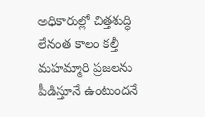అధికారుల్లో చిత్తశుద్ధి లేనంత కాలం కల్తీ మహమ్మారి ప్రజలను పీడిస్తూనే ఉంటుందనే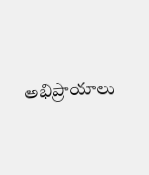అభిప్రాయాలు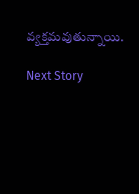వ్యక్తమవుతున్నాయి.

Next Story